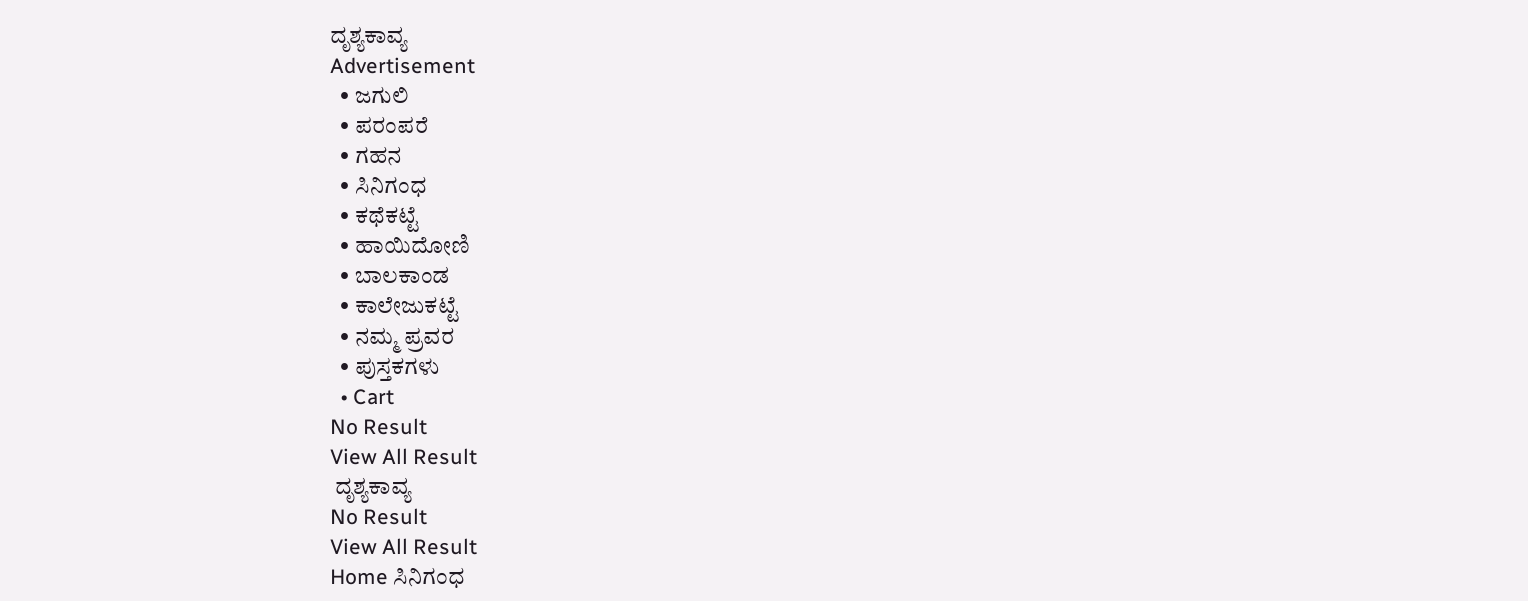ದೃಶ್ಯಕಾವ್ಯ
Advertisement
  • ಜಗುಲಿ
  • ಪರಂಪರೆ
  • ಗಹನ
  • ಸಿನಿಗಂಧ
  • ಕಥೆಕಟ್ಟೆ
  • ಹಾಯಿದೋಣಿ
  • ಬಾಲಕಾಂಡ
  • ಕಾಲೇಜುಕಟ್ಟೆ
  • ನಮ್ಮ ಪ್ರವರ
  • ಪುಸ್ತಕಗಳು
  • Cart
No Result
View All Result
 ದೃಶ್ಯಕಾವ್ಯ
No Result
View All Result
Home ಸಿನಿಗಂಧ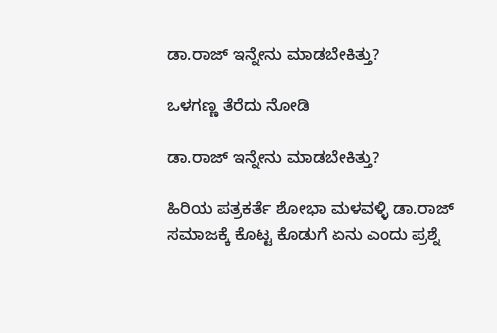ಡಾ.ರಾಜ್‌ ಇನ್ನೇನು ಮಾಡಬೇಕಿತ್ತು?

ಒಳಗಣ್ಣ ತೆರೆದು ನೋಡಿ

ಡಾ.ರಾಜ್‌ ಇನ್ನೇನು ಮಾಡಬೇಕಿತ್ತು?

ಹಿರಿಯ ಪತ್ರಕರ್ತೆ ಶೋಭಾ ಮಳವಳ್ಳಿ ಡಾ.ರಾಜ್‌ ಸಮಾಜಕ್ಕೆ ಕೊಟ್ಟ ಕೊಡುಗೆ ಏನು ಎಂದು ಪ್ರಶ್ನೆ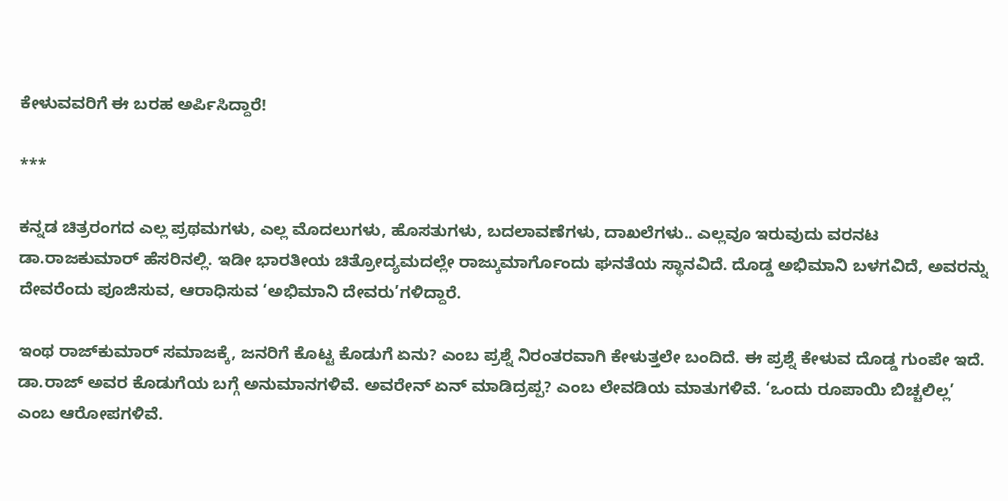ಕೇಳುವವರಿಗೆ ಈ ಬರಹ ಅರ್ಪಿಸಿದ್ದಾರೆ!

***

ಕನ್ನಡ ಚಿತ್ರರಂಗದ ಎಲ್ಲ ಪ್ರಥಮಗಳು, ಎಲ್ಲ ಮೊದಲುಗಳು, ಹೊಸತುಗಳು, ಬದಲಾವಣೆಗಳು, ದಾಖಲೆಗಳು.. ಎಲ್ಲವೂ ಇರುವುದು ವರನಟ ಡಾ.ರಾಜಕುಮಾರ್ ಹೆಸರಿನಲ್ಲಿ. ಇಡೀ ಭಾರತೀಯ ಚಿತ್ರೋದ್ಯಮದಲ್ಲೇ ರಾಜ್ಕುಮಾರ್ಗೊಂದು ಘನತೆಯ ಸ್ಥಾನವಿದೆ. ದೊಡ್ಡ ಅಭಿಮಾನಿ ಬಳಗವಿದೆ, ಅವರನ್ನು ದೇವರೆಂದು ಪೂಜಿಸುವ, ಆರಾಧಿಸುವ ‘ಅಭಿಮಾನಿ ದೇವರು’ಗಳಿದ್ದಾರೆ.

ಇಂಥ ರಾಜ್‌ಕುಮಾರ್ ಸಮಾಜಕ್ಕೆ, ಜನರಿಗೆ ಕೊಟ್ಟ ಕೊಡುಗೆ ಏನು? ಎಂಬ ಪ್ರಶ್ನೆ ನಿರಂತರವಾಗಿ ಕೇಳುತ್ತಲೇ ಬಂದಿದೆ. ಈ ಪ್ರಶ್ನೆ ಕೇಳುವ ದೊಡ್ಡ ಗುಂಪೇ ಇದೆ. ಡಾ.ರಾಜ್‌ ಅವರ ಕೊಡುಗೆಯ ಬಗ್ಗೆ ಅನುಮಾನಗಳಿವೆ. ಅವರೇನ್ ಏನ್ ಮಾಡಿದ್ರಪ್ಪ? ಎಂಬ ಲೇವಡಿಯ ಮಾತುಗಳಿವೆ. ‘ಒಂದು ರೂಪಾಯಿ ಬಿಚ್ಚಲಿಲ್ಲ’ ಎಂಬ ಆರೋಪಗಳಿವೆ.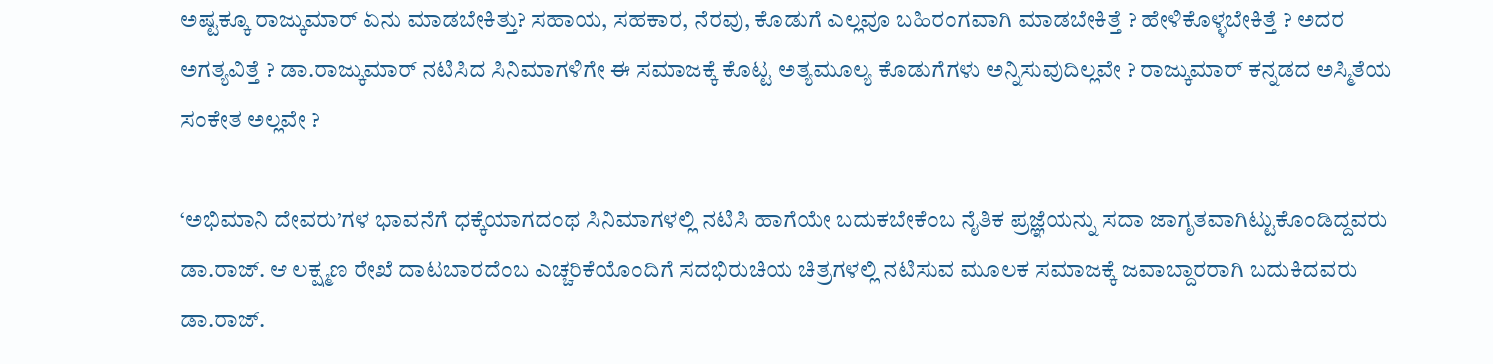ಅಷ್ಟಕ್ಕೂ ರಾಜ್ಕುಮಾರ್ ಏನು ಮಾಡಬೇಕಿತ್ತು? ಸಹಾಯ, ಸಹಕಾರ, ನೆರವು, ಕೊಡುಗೆ ಎಲ್ಲವೂ ಬಹಿರಂಗವಾಗಿ ಮಾಡಬೇಕಿತ್ತೆ ? ಹೇಳಿಕೊಳ್ಳಬೇಕಿತ್ತೆ ? ಅದರ ಅಗತ್ಯವಿತ್ತೆ ? ಡಾ.ರಾಜ್ಕುಮಾರ್ ನಟಿಸಿದ ಸಿನಿಮಾಗಳಿಗೇ ಈ ಸಮಾಜಕ್ಕೆ ಕೊಟ್ಟ ಅತ್ಯಮೂಲ್ಯ ಕೊಡುಗೆಗಳು ಅನ್ನಿಸುವುದಿಲ್ಲವೇ ? ರಾಜ್ಕುಮಾರ್ ಕನ್ನಡದ ಅಸ್ಮಿತೆಯ ಸಂಕೇತ ಅಲ್ಲವೇ ?

‘ಅಭಿಮಾನಿ ದೇವರು’ಗಳ ಭಾವನೆಗೆ ಧಕ್ಕೆಯಾಗದಂಥ ಸಿನಿಮಾಗಳಲ್ಲಿ ನಟಿಸಿ ಹಾಗೆಯೇ ಬದುಕಬೇಕೆಂಬ ನೈತಿಕ ಪ್ರಜ್ಞೆಯನ್ನು ಸದಾ ಜಾಗೃತವಾಗಿಟ್ಟುಕೊಂಡಿದ್ದವರು ಡಾ.ರಾಜ್. ಆ ಲಕ್ಷ್ಮಣ ರೇಖೆ ದಾಟಬಾರದೆಂಬ ಎಚ್ಚರಿಕೆಯೊಂದಿಗೆ ಸದಭಿರುಚಿಯ ಚಿತ್ರಗಳಲ್ಲಿ ನಟಿಸುವ ಮೂಲಕ ಸಮಾಜಕ್ಕೆ ಜವಾಬ್ದಾರರಾಗಿ ಬದುಕಿದವರು ಡಾ.ರಾಜ್.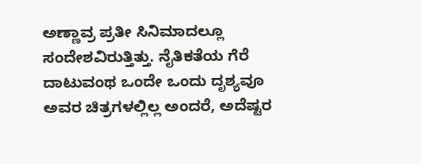ಅಣ್ಣಾವ್ರ ಪ್ರತೀ ಸಿನಿಮಾದಲ್ಲೂ  ಸಂದೇಶವಿರುತ್ತಿತ್ತು. ನೈತಿಕತೆಯ ಗೆರೆ ದಾಟುವಂಥ ಒಂದೇ ಒಂದು ದೃಶ್ಯವೂ ಅವರ ಚಿತ್ರಗಳಲ್ಲಿಲ್ಲ ಅಂದರೆ, ಅದೆಷ್ಟರ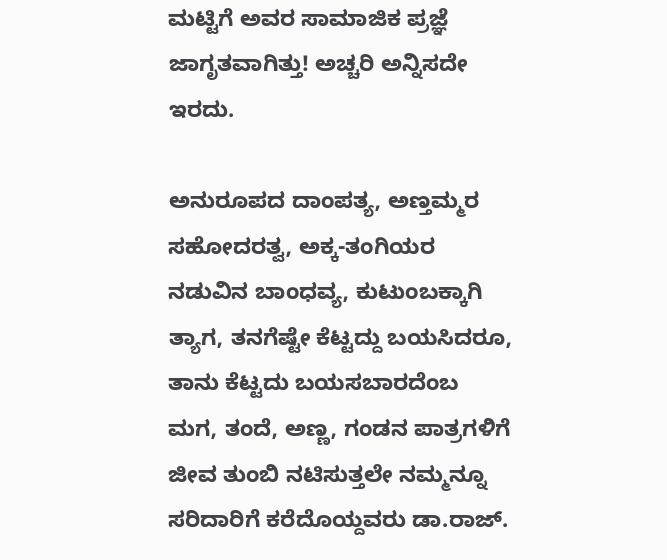ಮಟ್ಟಿಗೆ ಅವರ ಸಾಮಾಜಿಕ ಪ್ರಜ್ಞೆ ಜಾಗೃತವಾಗಿತ್ತು! ಅಚ್ಚರಿ ಅನ್ನಿಸದೇ ಇರದು.

ಅನುರೂಪದ ದಾಂಪತ್ಯ, ಅಣ್ತಮ್ಮರ ಸಹೋದರತ್ವ, ಅಕ್ಕ-ತಂಗಿಯರ ನಡುವಿನ ಬಾಂಧವ್ಯ, ಕುಟುಂಬಕ್ಕಾಗಿ ತ್ಯಾಗ, ತನಗೆಷ್ಟೇ ಕೆಟ್ಟದ್ದು ಬಯಸಿದರೂ, ತಾನು ಕೆಟ್ಟದು ಬಯಸಬಾರದೆಂಬ ಮಗ, ತಂದೆ, ಅಣ್ಣ, ಗಂಡನ ಪಾತ್ರಗಳಿಗೆ ಜೀವ ತುಂಬಿ ನಟಿಸುತ್ತಲೇ ನಮ್ಮನ್ನೂ ಸರಿದಾರಿಗೆ ಕರೆದೊಯ್ದವರು ಡಾ.ರಾಜ್.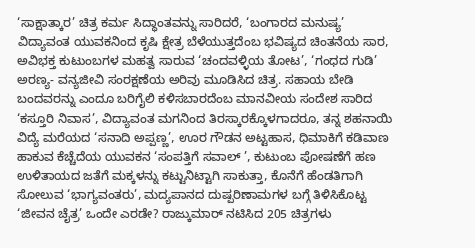‘ಸಾಕ್ಷಾತ್ಕಾರ’ ಚಿತ್ರ ಕರ್ಮ ಸಿದ್ಧಾಂತವನ್ನು ಸಾರಿದರೆ, ‘ಬಂಗಾರದ ಮನುಷ್ಯ’ ವಿದ್ಯಾವಂತ ಯುವಕನಿಂದ ಕೃಷಿ ಕ್ಷೇತ್ರ ಬೆಳೆಯುತ್ತದೆಂಬ ಭವಿಷ್ಯದ ಚಿಂತನೆಯ ಸಾರ, ಅವಿಭಕ್ತ ಕುಟುಂಬಗಳ ಮಹತ್ವ ಸಾರುವ ‘ಚಂದವಳ್ಳಿಯ ತೋಟ’, ‘ಗಂಧದ ಗುಡಿ’ ಅರಣ್ಯ- ವನ್ಯಜೀವಿ ಸಂರಕ್ಷಣೆಯ ಅರಿವು ಮೂಡಿಸಿದ ಚಿತ್ರ. ಸಹಾಯ ಬೇಡಿ ಬಂದವರನ್ನು ಎಂದೂ ಬರಿಗೈಲಿ ಕಳಿಸಬಾರದೆಂಬ ಮಾನವೀಯ ಸಂದೇಶ ಸಾರಿದ ‘ಕಸ್ತೂರಿ ನಿವಾಸ’, ವಿದ್ಯಾವಂತ ಮಗನಿಂದ ತಿರಸ್ಕಾರಕ್ಕೊಳಗಾದರೂ, ತನ್ನ ಶಹನಾಯಿ ವಿದ್ಯೆ ಮರೆಯದ ‘ಸನಾದಿ ಅಪ್ಪಣ್ಣ’, ಊರ ಗೌಡನ ಅಟ್ಟಹಾಸ, ಧಿಮಾಕಿಗೆ ಕಡಿವಾಣ ಹಾಕುವ ಕೆಚ್ಚೆದೆಯ ಯುವಕನ ‘ಸಂಪತ್ತಿಗೆ ಸವಾಲ್ ’, ಕುಟುಂಬ ಪೋಷಣೆಗೆ ಹಣ ಉಳಿತಾಯದ ಜತೆಗೆ ಮಕ್ಕಳನ್ನು ಕಟ್ಟುನಿಟ್ಟಾಗಿ ಸಾಕುತ್ತಾ, ಕೊನೆಗೆ ಹೆಂಡತಿಗಾಗಿ ಸೋಲುವ ‘ಭಾಗ್ಯವಂತರು’, ಮದ್ಯಪಾನದ ದುಷ್ಪರಿಣಾಮಗಳ ಬಗ್ಗೆ ತಿಳಿಸಿಕೊಟ್ಟ ‘ಜೀವನ ಚೈತ್ರ’ ಒಂದೇ ಎರಡೇ? ರಾಜ್ಕುಮಾರ್ ನಟಿಸಿದ 205 ಚಿತ್ರಗಳು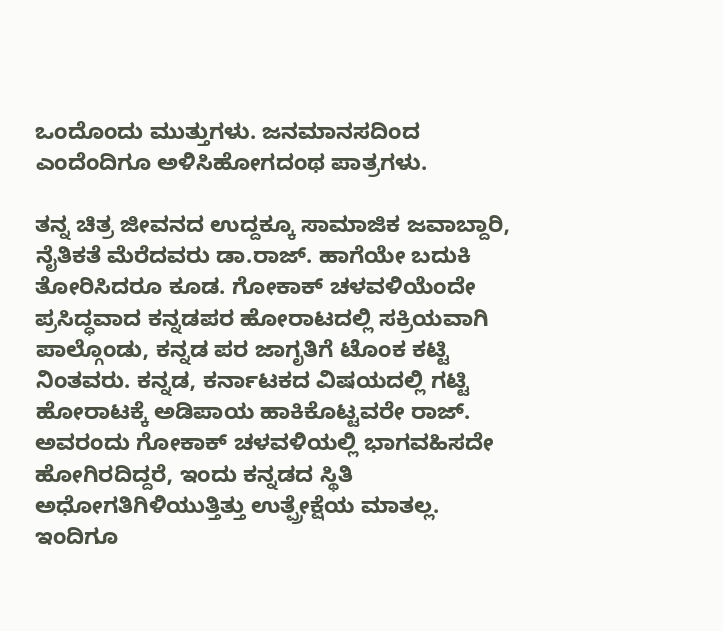ಒಂದೊಂದು ಮುತ್ತುಗಳು. ಜನಮಾನಸದಿಂದ ಎಂದೆಂದಿಗೂ ಅಳಿಸಿಹೋಗದಂಥ ಪಾತ್ರಗಳು.

ತನ್ನ ಚಿತ್ರ ಜೀವನದ ಉದ್ದಕ್ಕೂ ಸಾಮಾಜಿಕ ಜವಾಬ್ದಾರಿ, ನೈತಿಕತೆ ಮೆರೆದವರು ಡಾ.ರಾಜ್. ಹಾಗೆಯೇ ಬದುಕಿ ತೋರಿಸಿದರೂ ಕೂಡ. ಗೋಕಾಕ್ ಚಳವಳಿಯೆಂದೇ ಪ್ರಸಿದ್ಧವಾದ ಕನ್ನಡಪರ ಹೋರಾಟದಲ್ಲಿ ಸಕ್ರಿಯವಾಗಿ ಪಾಲ್ಗೊಂಡು, ಕನ್ನಡ ಪರ ಜಾಗೃತಿಗೆ ಟೊಂಕ ಕಟ್ಟಿ ನಿಂತವರು. ಕನ್ನಡ, ಕರ್ನಾಟಕದ ವಿಷಯದಲ್ಲಿ ಗಟ್ಟಿ ಹೋರಾಟಕ್ಕೆ ಅಡಿಪಾಯ ಹಾಕಿಕೊಟ್ಟವರೇ ರಾಜ್. ಅವರಂದು ಗೋಕಾಕ್ ಚಳವಳಿಯಲ್ಲಿ ಭಾಗವಹಿಸದೇ ಹೋಗಿರದಿದ್ದರೆ, ಇಂದು ಕನ್ನಡದ ಸ್ಥಿತಿ ಅಧೋಗತಿಗಿಳಿಯುತ್ತಿತ್ತು ಉತ್ಪ್ರೇಕ್ಷೆಯ ಮಾತಲ್ಲ. ಇಂದಿಗೂ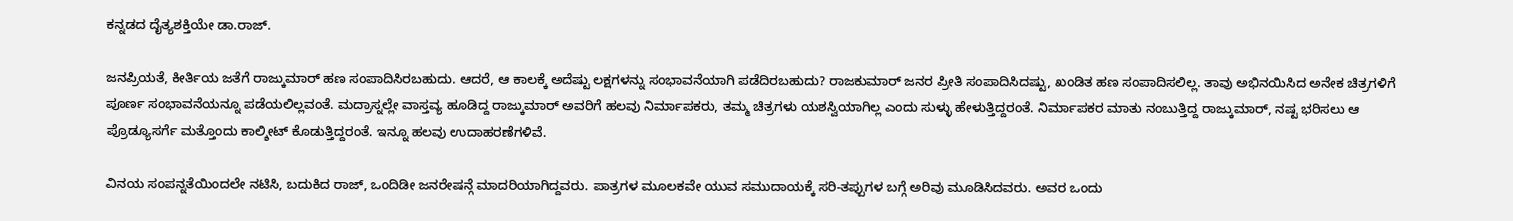ಕನ್ನಡದ ದೈತ್ಯಶಕ್ತಿಯೇ ಡಾ.ರಾಜ್.

ಜನಪ್ರಿಯತೆ, ಕೀರ್ತಿಯ ಜತೆಗೆ ರಾಜ್ಕುಮಾರ್ ಹಣ ಸಂಪಾದಿಸಿರಬಹುದು. ಆದರೆ, ಆ ಕಾಲಕ್ಕೆ ಅದೆಷ್ಟು ಲಕ್ಷಗಳನ್ನು ಸಂಭಾವನೆಯಾಗಿ ಪಡೆದಿರಬಹುದು? ರಾಜಕುಮಾರ್ ಜನರ ಪ್ರೀತಿ ಸಂಪಾದಿಸಿದಷ್ಟು, ಖಂಡಿತ ಹಣ ಸಂಪಾದಿಸಲಿಲ್ಲ. ತಾವು ಅಭಿನಯಿಸಿದ ಅನೇಕ ಚಿತ್ರಗಳಿಗೆ ಪೂರ್ಣ ಸಂಭಾವನೆಯನ್ನೂ ಪಡೆಯಲಿಲ್ಲವಂತೆ. ಮದ್ರಾಸ್ನಲ್ಲೇ ವಾಸ್ತವ್ಯ ಹೂಡಿದ್ದ ರಾಜ್ಕುಮಾರ್ ಅವರಿಗೆ ಹಲವು ನಿರ್ಮಾಪಕರು, ತಮ್ಮ ಚಿತ್ರಗಳು ಯಶಸ್ವಿಯಾಗಿಲ್ಲ ಎಂದು ಸುಳ್ಳು ಹೇಳುತ್ತಿದ್ದರಂತೆ. ನಿರ್ಮಾಪಕರ ಮಾತು ನಂಬುತ್ತಿದ್ದ ರಾಜ್ಕುಮಾರ್, ನಷ್ಟ ಭರಿಸಲು ಆ ಪ್ರೊಡ್ಯೂಸರ್ಗೆ ಮತ್ತೊಂದು ಕಾಲ್ಶೀಟ್ ಕೊಡುತ್ತಿದ್ದರಂತೆ. ಇನ್ನೂ ಹಲವು ಉದಾಹರಣೆಗಳಿವೆ.

ವಿನಯ ಸಂಪನ್ನತೆಯಿಂದಲೇ ನಟಿಸಿ, ಬದುಕಿದ ರಾಜ್, ಒಂದಿಡೀ ಜನರೇಷನ್ಗೆ ಮಾದರಿಯಾಗಿದ್ದವರು. ಪಾತ್ರಗಳ ಮೂಲಕವೇ ಯುವ ಸಮುದಾಯಕ್ಕೆ ಸರಿ-ತಪ್ಪುಗಳ ಬಗ್ಗೆ ಅರಿವು ಮೂಡಿಸಿದವರು. ಅವರ ಒಂದು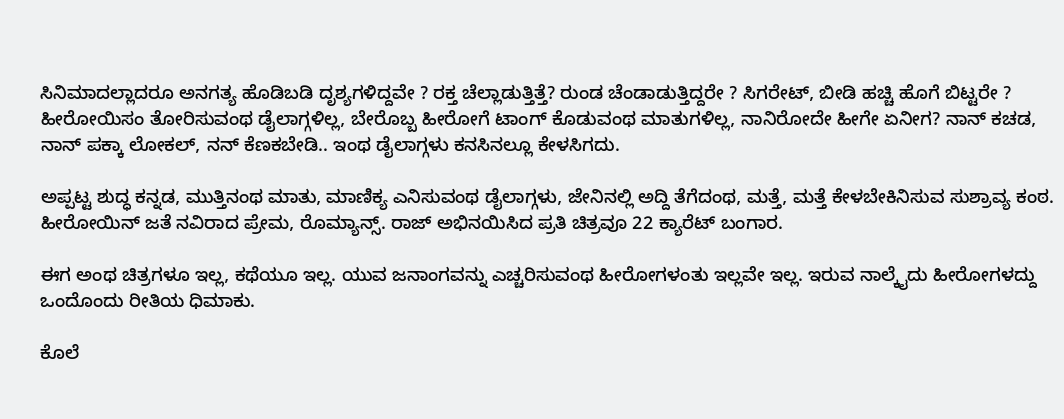ಸಿನಿಮಾದಲ್ಲಾದರೂ ಅನಗತ್ಯ ಹೊಡಿಬಡಿ ದೃಶ್ಯಗಳಿದ್ದವೇ ? ರಕ್ತ ಚೆಲ್ಲಾಡುತ್ತಿತ್ತೆ? ರುಂಡ ಚೆಂಡಾಡುತ್ತಿದ್ದರೇ ? ಸಿಗರೇಟ್, ಬೀಡಿ ಹಚ್ಚಿ ಹೊಗೆ ಬಿಟ್ಟರೇ ? ಹೀರೋಯಿಸಂ ತೋರಿಸುವಂಥ ಡೈಲಾಗ್ಗಳಿಲ್ಲ, ಬೇರೊಬ್ಬ ಹೀರೋಗೆ ಟಾಂಗ್ ಕೊಡುವಂಥ ಮಾತುಗಳಿಲ್ಲ, ನಾನಿರೋದೇ ಹೀಗೇ ಏನೀಗ? ನಾನ್ ಕಚಡ, ನಾನ್ ಪಕ್ಕಾ ಲೋಕಲ್, ನನ್ ಕೆಣಕಬೇಡಿ.. ಇಂಥ ಡೈಲಾಗ್ಗಳು ಕನಸಿನಲ್ಲೂ ಕೇಳಸಿಗದು.

ಅಪ್ಪಟ್ಟ ಶುದ್ಧ ಕನ್ನಡ, ಮುತ್ತಿನಂಥ ಮಾತು, ಮಾಣಿಕ್ಯ ಎನಿಸುವಂಥ ಡೈಲಾಗ್ಗಳು, ಜೇನಿನಲ್ಲಿ ಅದ್ದಿ ತೆಗೆದಂಥ, ಮತ್ತೆ, ಮತ್ತೆ ಕೇಳಬೇಕಿನಿಸುವ ಸುಶ್ರಾವ್ಯ ಕಂಠ. ಹೀರೋಯಿನ್ ಜತೆ ನವಿರಾದ ಪ್ರೇಮ, ರೊಮ್ಯಾನ್ಸ್. ರಾಜ್ ಅಭಿನಯಿಸಿದ ಪ್ರತಿ ಚಿತ್ರವೂ 22 ಕ್ಯಾರೆಟ್ ಬಂಗಾರ.

ಈಗ ಅಂಥ ಚಿತ್ರಗಳೂ ಇಲ್ಲ, ಕಥೆಯೂ ಇಲ್ಲ. ಯುವ ಜನಾಂಗವನ್ನು ಎಚ್ಚರಿಸುವಂಥ ಹೀರೋಗಳಂತು ಇಲ್ಲವೇ ಇಲ್ಲ. ಇರುವ ನಾಲ್ಕೈದು ಹೀರೋಗಳದ್ದು ಒಂದೊಂದು ರೀತಿಯ ಧಿಮಾಕು.

ಕೊಲೆ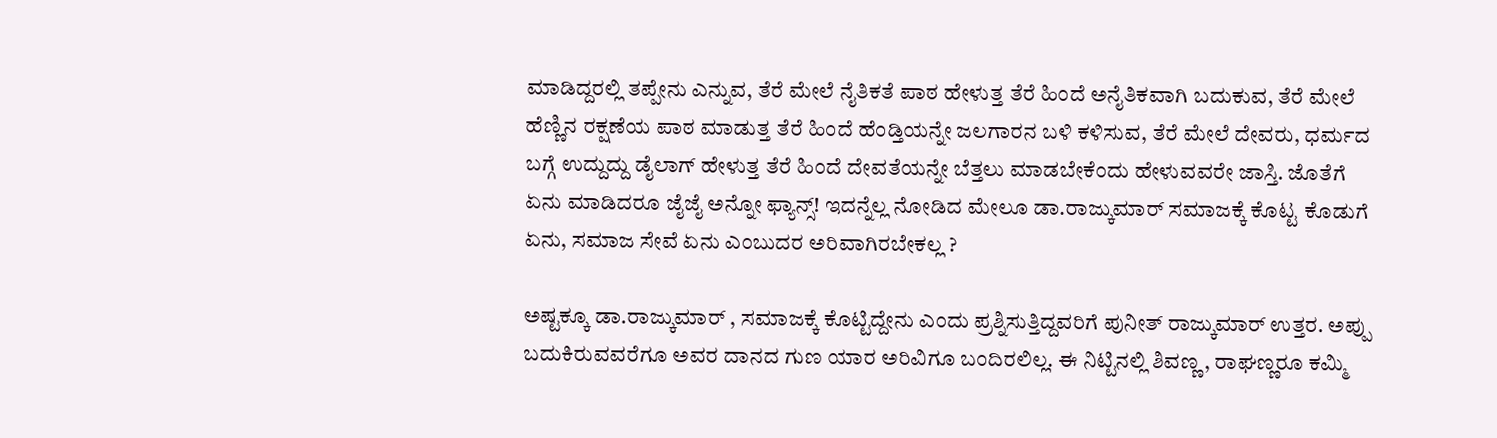ಮಾಡಿದ್ದರಲ್ಲಿ ತಪ್ಪೇನು ಎನ್ನುವ, ತೆರೆ ಮೇಲೆ ನೈತಿಕತೆ ಪಾಠ ಹೇಳುತ್ತ ತೆರೆ ಹಿಂದೆ ಅನೈತಿಕವಾಗಿ ಬದುಕುವ, ತೆರೆ ಮೇಲೆ ಹೆಣ್ಣಿನ ರಕ್ಷಣೆಯ ಪಾಠ ಮಾಡುತ್ತ ತೆರೆ ಹಿಂದೆ ಹೆಂಡ್ತಿಯನ್ನೇ ಜಲಗಾರನ ಬಳಿ ಕಳಿಸುವ, ತೆರೆ ಮೇಲೆ ದೇವರು, ಧರ್ಮದ ಬಗ್ಗೆ ಉದ್ದುದ್ದು ಡೈಲಾಗ್ ಹೇಳುತ್ತ ತೆರೆ ಹಿಂದೆ ದೇವತೆಯನ್ನೇ ಬೆತ್ತಲು ಮಾಡಬೇಕೆಂದು ಹೇಳುವವರೇ ಜಾಸ್ತಿ. ಜೊತೆಗೆ ಏನು ಮಾಡಿದರೂ ಜೈಜೈ ಅನ್ನೋ ಫ್ಯಾನ್ಸ್! ಇದನ್ನೆಲ್ಲ ನೋಡಿದ ಮೇಲೂ ಡಾ.ರಾಜ್ಕುಮಾರ್ ಸಮಾಜಕ್ಕೆ ಕೊಟ್ಟ ಕೊಡುಗೆ ಏನು, ಸಮಾಜ ಸೇವೆ ಏನು ಎಂಬುದರ ಅರಿವಾಗಿರಬೇಕಲ್ಲ ?

ಅಷ್ಟಕ್ಕೂ ಡಾ.ರಾಜ್ಕುಮಾರ್ , ಸಮಾಜಕ್ಕೆ ಕೊಟ್ಟಿದ್ದೇನು ಎಂದು ಪ್ರಶ್ನಿಸುತ್ತಿದ್ದವರಿಗೆ ಪುನೀತ್ ರಾಜ್ಕುಮಾರ್ ಉತ್ತರ. ಅಪ್ಪು ಬದುಕಿರುವವರೆಗೂ ಅವರ ದಾನದ ಗುಣ ಯಾರ ಅರಿವಿಗೂ ಬಂದಿರಲಿಲ್ಲ. ಈ ನಿಟ್ಟಿನಲ್ಲಿ ಶಿವಣ್ಣ, ರಾಘಣ್ಣರೂ ಕಮ್ಮಿ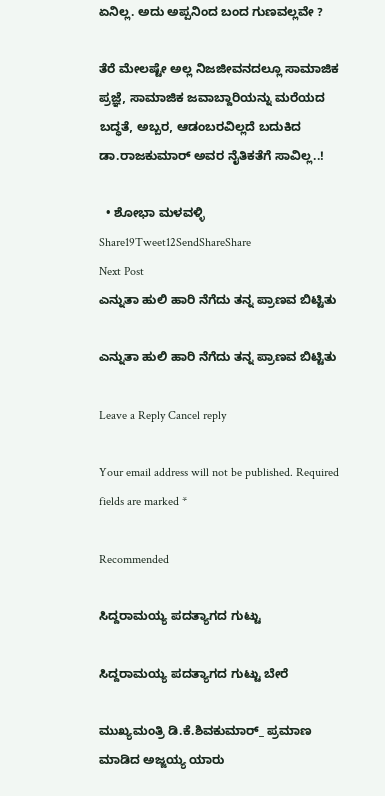ಏನಿಲ್ಲ. ಅದು ಅಪ್ಪನಿಂದ ಬಂದ ಗುಣವಲ್ಲವೇ ?

ತೆರೆ ಮೇಲಷ್ಟೇ ಅಲ್ಲ ನಿಜಜೀವನದಲ್ಲೂ ಸಾಮಾಜಿಕ ಪ್ರಜ್ಞೆ, ಸಾಮಾಜಿಕ ಜವಾಬ್ದಾರಿಯನ್ನು ಮರೆಯದ ಬದ್ಧತೆ, ಅಬ್ಬರ, ಆಡಂಬರವಿಲ್ಲದೆ ಬದುಕಿದ ಡಾ.ರಾಜಕುಮಾರ್ ಅವರ ನೈತಿಕತೆಗೆ ಸಾವಿಲ್ಲ..!

  • ಶೋಭಾ ಮಳವಳ್ಳಿ
Share19Tweet12SendShareShare
Next Post
ಎನ್ನುತಾ ಹುಲಿ ಹಾರಿ ನೆಗೆದು ತನ್ನ ಪ್ರಾಣವ ಬಿಟ್ಟಿತು

ಎನ್ನುತಾ ಹುಲಿ ಹಾರಿ ನೆಗೆದು ತನ್ನ ಪ್ರಾಣವ ಬಿಟ್ಟಿತು

Leave a Reply Cancel reply

Your email address will not be published. Required fields are marked *

Recommended

ಸಿದ್ದರಾಮಯ್ಯ ಪದತ್ಯಾಗದ ಗುಟ್ಟು

ಸಿದ್ದರಾಮಯ್ಯ ಪದತ್ಯಾಗದ ಗುಟ್ಟು ಬೇರೆ

ಮುಖ್ಯಮಂತ್ರಿ ಡಿ.ಕೆ.ಶಿವಕುಮಾರ್_ ಪ್ರಮಾಣ ಮಾಡಿದ ಅಜ್ಜಯ್ಯ ಯಾರು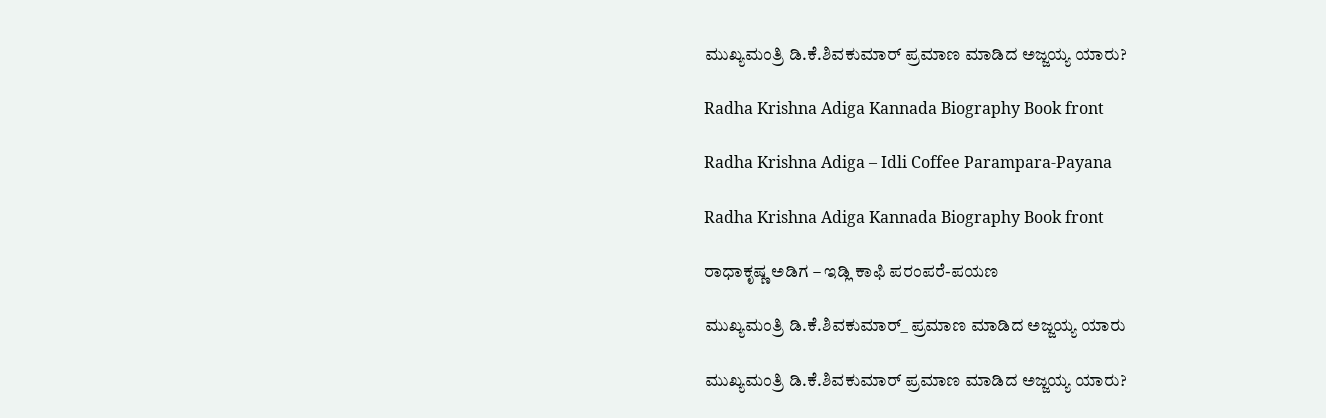ಮುಖ್ಯಮಂತ್ರಿ ಡಿ.ಕೆ.ಶಿವಕುಮಾರ್‌ ಪ್ರಮಾಣ ಮಾಡಿದ ಅಜ್ಜಯ್ಯ ಯಾರು?

Radha Krishna Adiga Kannada Biography Book front

Radha Krishna Adiga – Idli Coffee Parampara-Payana

Radha Krishna Adiga Kannada Biography Book front

ರಾಧಾಕೃಷ್ಣ ಅಡಿಗ – ಇಡ್ಲಿ ಕಾಫಿ ಪರಂಪರೆ-ಪಯಣ

ಮುಖ್ಯಮಂತ್ರಿ ಡಿ.ಕೆ.ಶಿವಕುಮಾರ್_ ಪ್ರಮಾಣ ಮಾಡಿದ ಅಜ್ಜಯ್ಯ ಯಾರು

ಮುಖ್ಯಮಂತ್ರಿ ಡಿ.ಕೆ.ಶಿವಕುಮಾರ್‌ ಪ್ರಮಾಣ ಮಾಡಿದ ಅಜ್ಜಯ್ಯ ಯಾರು?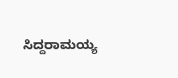ಸಿದ್ದರಾಮಯ್ಯ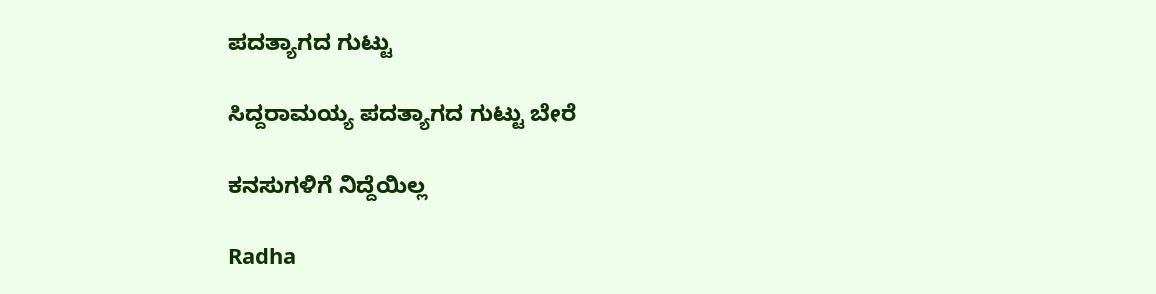ಪದತ್ಯಾಗದ ಗುಟ್ಟು

ಸಿದ್ದರಾಮಯ್ಯ ಪದತ್ಯಾಗದ ಗುಟ್ಟು ಬೇರೆ

ಕನಸುಗಳಿಗೆ ನಿದ್ದೆಯಿಲ್ಲ

Radha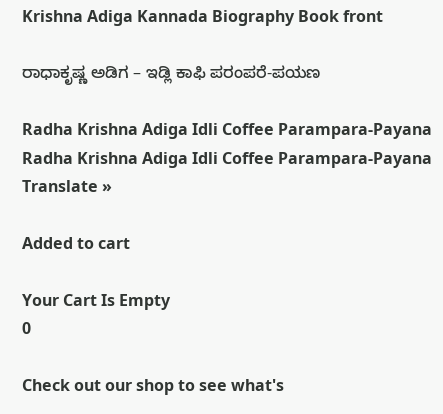Krishna Adiga Kannada Biography Book front

ರಾಧಾಕೃಷ್ಣ ಅಡಿಗ – ಇಡ್ಲಿ ಕಾಫಿ ಪರಂಪರೆ-ಪಯಣ

Radha Krishna Adiga Idli Coffee Parampara-Payana
Radha Krishna Adiga Idli Coffee Parampara-Payana
Translate »

Added to cart

Your Cart Is Empty
0

Check out our shop to see what's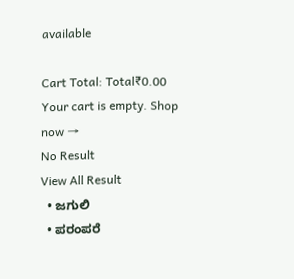available

Cart Total: Total₹0.00
Your cart is empty. Shop now →
No Result
View All Result
  • ಜಗುಲಿ
  • ಪರಂಪರೆ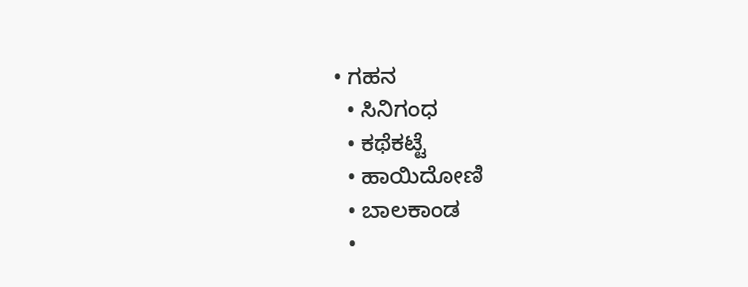• ಗಹನ
  • ಸಿನಿಗಂಧ
  • ಕಥೆಕಟ್ಟೆ
  • ಹಾಯಿದೋಣಿ
  • ಬಾಲಕಾಂಡ
  •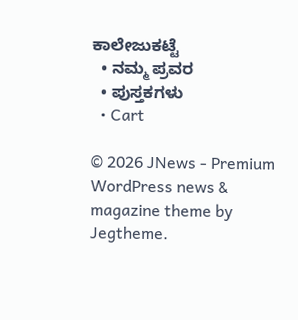ಕಾಲೇಜುಕಟ್ಟೆ
  • ನಮ್ಮ ಪ್ರವರ
  • ಪುಸ್ತಕಗಳು
  • Cart

© 2026 JNews - Premium WordPress news & magazine theme by Jegtheme.